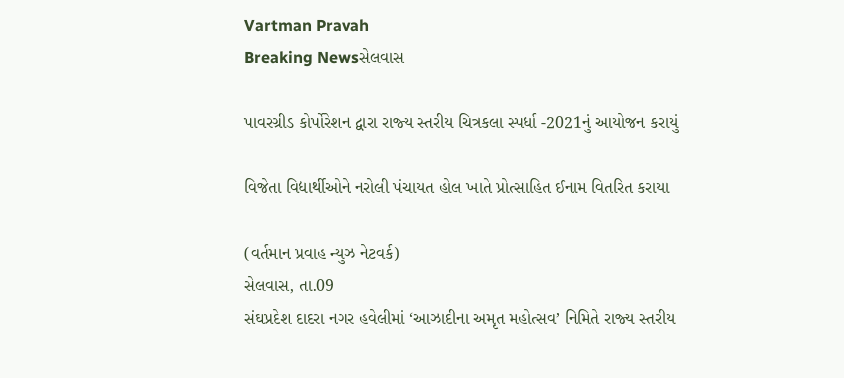Vartman Pravah
Breaking Newsસેલવાસ

પાવરગ્રીડ કોર્પોરેશન દ્વારા રાજ્‍ય સ્‍તરીય ચિત્રકલા સ્‍પર્ધા -2021નું આયોજન કરાયું

વિજેતા વિદ્યાર્થીઓને નરોલી પંચાયત હોલ ખાતે પ્રોત્‍સાહિત ઈનામ વિતરિત કરાયા

(વર્તમાન પ્રવાહ ન્‍યુઝ નેટવર્ક)
સેલવાસ, તા.09
સંઘપ્રદેશ દાદરા નગર હવેલીમાં ‘આઝાદીના અમૃત મહોત્‍સવ’ નિમિતે રાજ્‍ય સ્‍તરીય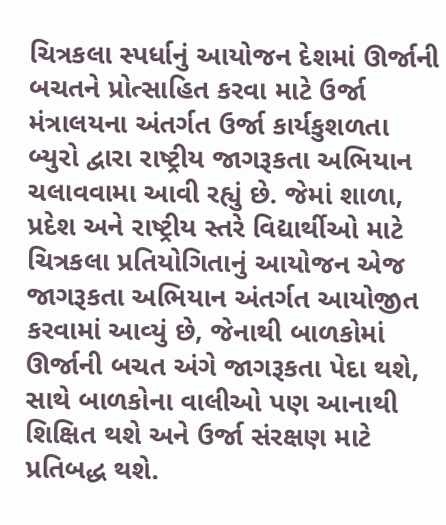ચિત્રકલા સ્‍પર્ધાનું આયોજન દેશમાં ઊર્જાની બચતને પ્રોત્‍સાહિત કરવા માટે ઉર્જા મંત્રાલયના અંતર્ગત ઉર્જા કાર્યકુશળતા બ્‍યુરો દ્વારા રાષ્‍ટ્રીય જાગરૂકતા અભિયાન ચલાવવામા આવી રહ્યું છે. જેમાં શાળા, પ્રદેશ અને રાષ્‍ટ્રીય સ્‍તરે વિદ્યાર્થીઓ માટે ચિત્રકલા પ્રતિયોગિતાનું આયોજન એજ જાગરૂકતા અભિયાન અંતર્ગત આયોજીત કરવામાં આવ્‍યું છે, જેનાથી બાળકોમાં ઊર્જાની બચત અંગે જાગરૂકતા પેદા થશે, સાથે બાળકોના વાલીઓ પણ આનાથી શિક્ષિત થશે અને ઉર્જા સંરક્ષણ માટે પ્રતિબદ્ધ થશે.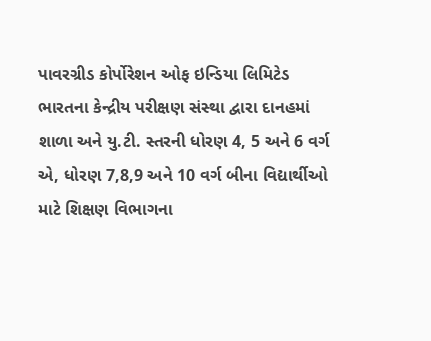પાવરગ્રીડ કોર્પોરેશન ઓફ ઇન્‍ડિયા લિમિટેડ ભારતના કેન્‍દ્રીય પરીક્ષણ સંસ્‍થા દ્વારા દાનહમાં શાળા અને યુ.ટી. સ્‍તરની ધોરણ 4, 5 અને 6 વર્ગ એ, ધોરણ 7,8,9 અને 10 વર્ગ બીના વિદ્યાર્થીઓ માટે શિક્ષણ વિભાગના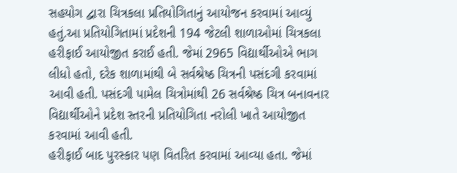સહયોગ દ્વારા ચિત્રકલા પ્રતિયોગિતાનું આયોજન કરવામાં આવ્‍યું હતું.આ પ્રતિયોગિતામાં પ્રદેશની 194 જેટલી શાળાઓમાં ચિત્રકલા હરીફાઈ આયોજીત કરાઈ હતી. જેમાં 2965 વિદ્યાર્થીઓએ ભાગ લીધો હતો, દરેક શાળામાંથી બે સર્વશ્રેષ્ઠ ચિત્રની પસંદગી કરવામાં આવી હતી. પસંદગી પામેલ ચિત્રોમાંથી 26 સર્વશ્રેષ્ઠ ચિત્ર બનાવનાર વિદ્યાર્થીઓને પ્રદેશ સ્‍તરની પ્રતિયોગિતા નરોલી ખાતે આયોજીત કરવામાં આવી હતી.
હરીફાઈ બાદ પુરસ્‍કાર પણ વિતરિત કરવામાં આવ્‍યા હતા. જેમાં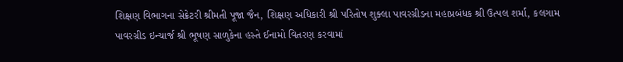શિક્ષણ વિભાગના સેક્રેટરી શ્રીમતી પૂજા જૈન, શિક્ષણ અધિકારી શ્રી પરિતોષ શુક્‍લા પાવરગ્રીડના મહાપ્રબંધક શ્રી ઉત્‍પલ શર્મા, કલગામ પાવરગ્રીડ ઇન્‍ચાર્જ શ્રી ભૂષણ સાળુકેના હસ્‍તે ઈનામો વિતરણ કરવામાં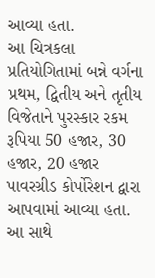આવ્‍યા હતા.
આ ચિત્રકલા પ્રતિયોગિતામાં બન્ને વર્ગના પ્રથમ, દ્વિતીય અને તૃતીય વિજેતાને પુરસ્‍કાર રકમ રૂપિયા 50 હજાર, 30 હજાર, 20 હજાર પાવરગ્રીડ કોર્પોરેશન દ્વારા આપવામાં આવ્‍યા હતા. આ સાથે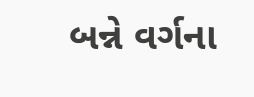બન્ને વર્ગના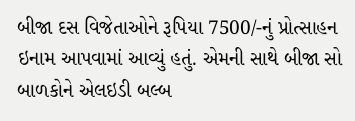બીજા દસ વિજેતાઓને રૂપિયા 7500/-નું પ્રોત્‍સાહન ઇનામ આપવામાં આવ્‍યું હતું. એમની સાથે બીજા સો બાળકોને એલઇડી બલ્‍બ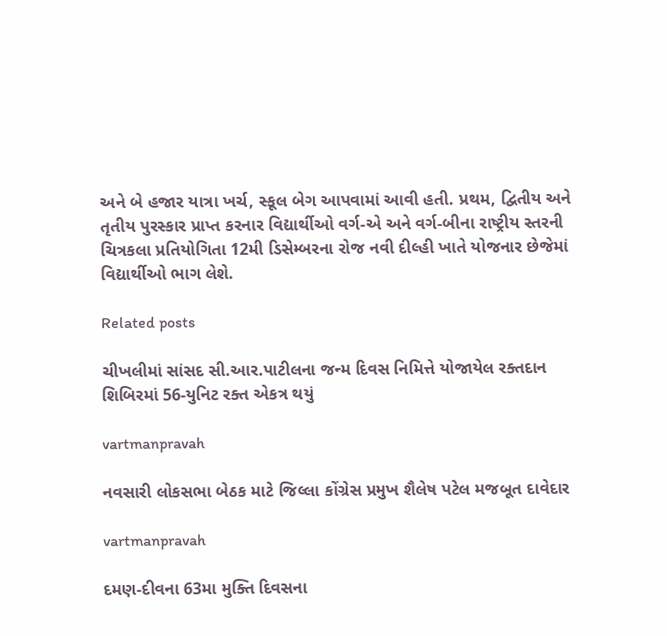અને બે હજાર યાત્રા ખર્ચ, સ્‍કૂલ બેગ આપવામાં આવી હતી. પ્રથમ, દ્વિતીય અને તૃતીય પુરસ્‍કાર પ્રાપ્ત કરનાર વિદ્યાર્થીઓ વર્ગ-એ અને વર્ગ-બીના રાષ્‍ટ્રીય સ્‍તરની ચિત્રકલા પ્રતિયોગિતા 12મી ડિસેમ્‍બરના રોજ નવી દીલ્‍હી ખાતે યોજનાર છેજેમાં વિદ્યાર્થીઓ ભાગ લેશે.

Related posts

ચીખલીમાં સાંસદ સી.આર.પાટીલના જન્‍મ દિવસ નિમિત્તે યોજાયેલ રક્‍તદાન શિબિરમાં 56-યુનિટ રક્‍ત એકત્ર થયું

vartmanpravah

નવસારી લોકસભા બેઠક માટે જિલ્લા કોંગ્રેસ પ્રમુખ શૈલેષ પટેલ મજબૂત દાવેદાર

vartmanpravah

દમણ-દીવના 63મા મુક્‍તિ દિવસના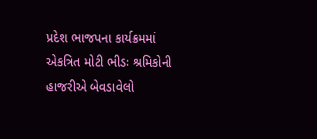પ્રદેશ ભાજપના કાર્યક્રમમાં એકત્રિત મોટી ભીડઃ શ્રમિકોની હાજરીએ બેવડાવેલો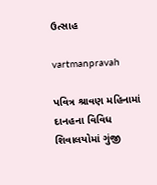ઉત્‍સાહ

vartmanpravah

પવિત્ર શ્રાવણ મહિનામાં દાનહના વિવિધ શિવાલયોમાં ગુંજી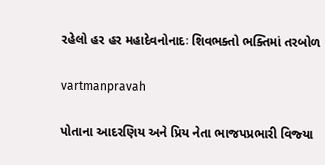રહેલો હર હર મહાદેવનોનાદઃ શિવભક્‍તો ભક્‍તિમાં તરબોળ

vartmanpravah

પોતાના આદરણિય અને પ્રિય નેતા ભાજપપ્રભારી વિજ્‍યા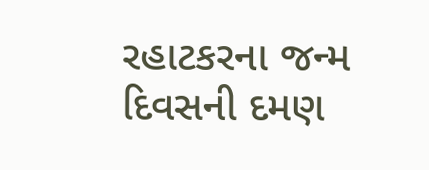રહાટકરના જન્‍મ દિવસની દમણ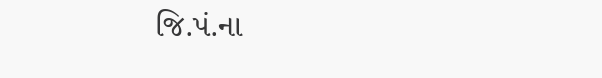જિ.પં.ના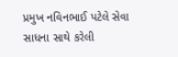પ્રમુખ નવિનભાઈ પટેલે સેવા સાધના સાથે કરેલી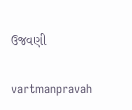ઉજવણી

vartmanpravah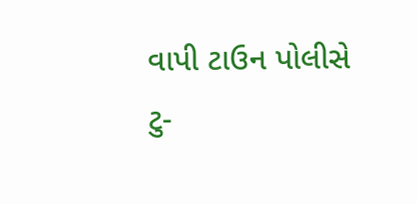વાપી ટાઉન પોલીસે ટુ-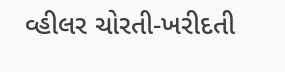વ્‍હીલર ચોરતી-ખરીદતી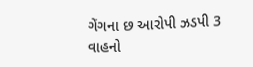ગેંગના છ આરોપી ઝડપી 3 વાહનો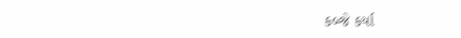કબ્‍જે કર્યા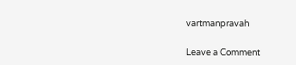vartmanpravah

Leave a Comment